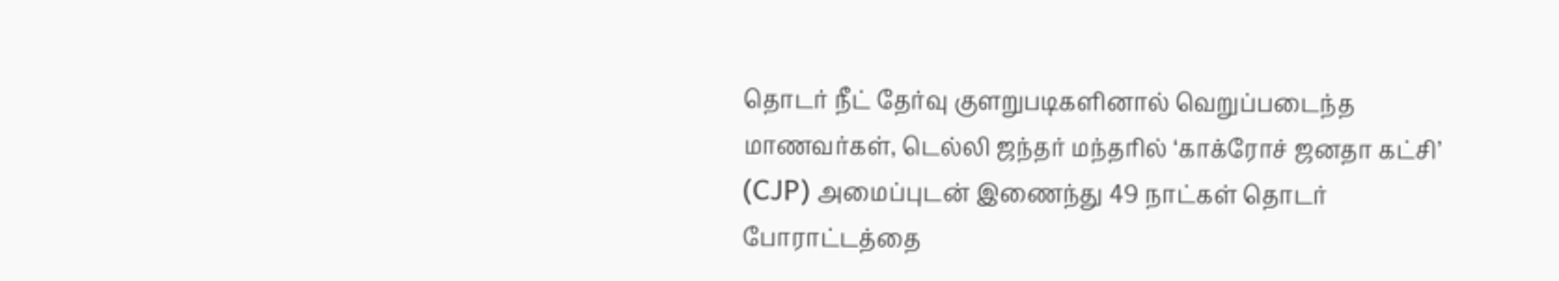தொடர் நீட் தேர்வு குளறுபடிகளினால் வெறுப்படைந்த மாணவர்கள், டெல்லி ஜந்தர் மந்தரில் ‘காக்ரோச் ஜனதா கட்சி’ (CJP) அமைப்புடன் இணைந்து 49 நாட்கள் தொடர் போராட்டத்தை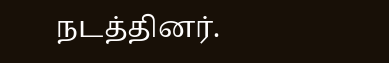நடத்தினர்.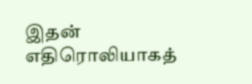இதன் எதிரொலியாகத்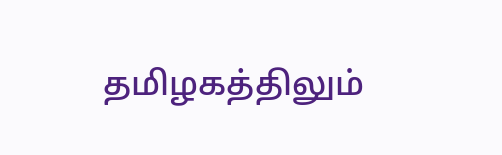தமிழகத்திலும்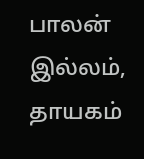பாலன் இல்லம், தாயகம்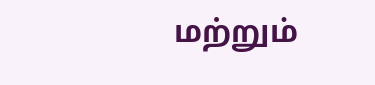மற்றும்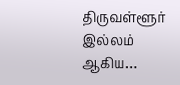திருவள்ளூர் இல்லம் ஆகிய…